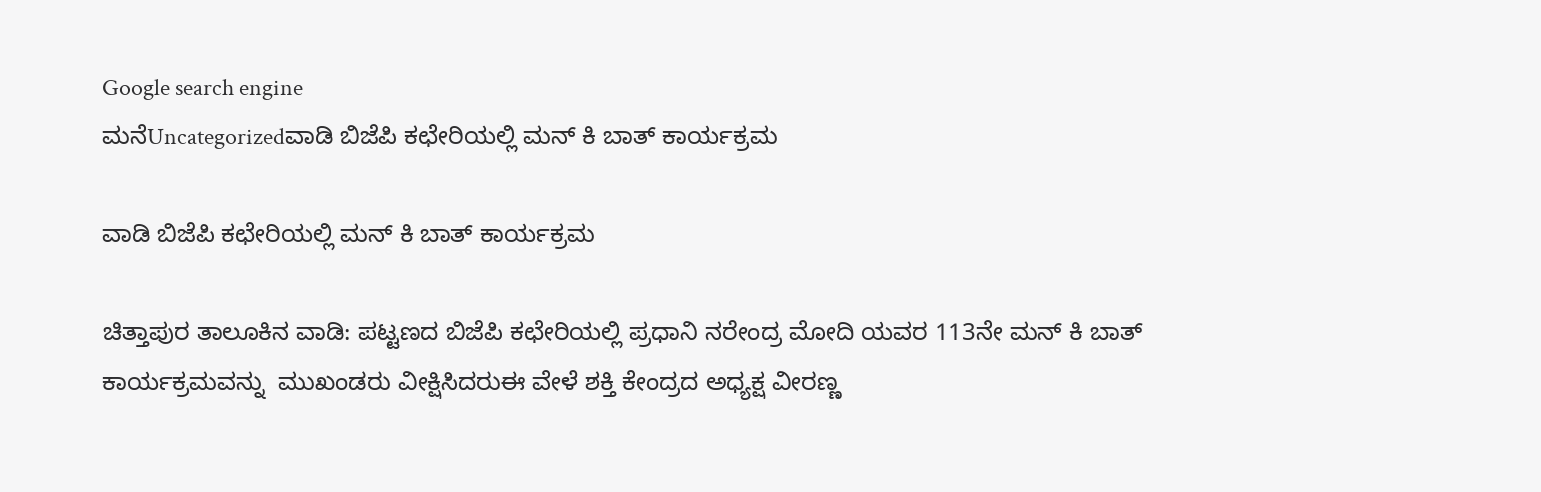Google search engine
ಮನೆUncategorizedವಾಡಿ ಬಿಜೆಪಿ ಕಛೇರಿಯಲ್ಲಿ ಮನ್ ಕಿ ಬಾತ್ ಕಾರ್ಯಕ್ರಮ

ವಾಡಿ ಬಿಜೆಪಿ ಕಛೇರಿಯಲ್ಲಿ ಮನ್ ಕಿ ಬಾತ್ ಕಾರ್ಯಕ್ರಮ

ಚಿತ್ತಾಪುರ ತಾಲೂಕಿನ ವಾಡಿ: ಪಟ್ಟಣದ ಬಿಜೆಪಿ ಕಛೇರಿಯಲ್ಲಿ ಪ್ರಧಾನಿ ನರೇಂದ್ರ ಮೋದಿ ಯವರ 113ನೇ ಮನ್ ಕಿ ಬಾತ್ ಕಾರ್ಯಕ್ರಮವನ್ನು  ಮುಖಂಡರು ವೀಕ್ಷಿಸಿದರುಈ ವೇಳೆ ಶಕ್ತಿ ಕೇಂದ್ರದ ಅಧ್ಯಕ್ಷ ವೀರಣ್ಣ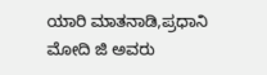ಯಾರಿ ಮಾತನಾಡಿ,ಪ್ರಧಾನಿ ಮೋದಿ ಜಿ ಅವರು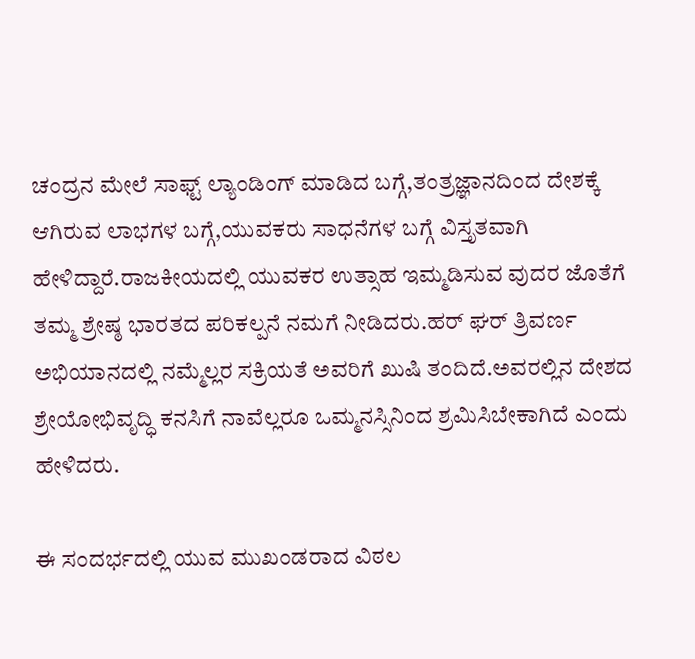ಚಂದ್ರನ ಮೇಲೆ ಸಾಫ್ಟ್ ಲ್ಯಾಂಡಿಂಗ್ ಮಾಡಿದ ಬಗ್ಗೆ,ತಂತ್ರಜ್ಞಾನದಿಂದ ದೇಶಕ್ಕೆ ಆಗಿರುವ ಲಾಭಗಳ ಬಗ್ಗೆ,ಯುವಕರು ಸಾಧನೆಗಳ ಬಗ್ಗೆ ವಿಸ್ತೃತವಾಗಿ ಹೇಳಿದ್ದಾರೆ.ರಾಜಕೀಯದಲ್ಲಿ ಯುವಕರ ಉತ್ಸಾಹ ಇಮ್ಮಡಿಸುವ ವುದರ ಜೊತೆಗೆ ತಮ್ಮ ಶ್ರೇಷ್ಠ ಭಾರತದ ಪರಿಕಲ್ಪನೆ ನಮಗೆ ‌ನೀಡಿದರು.ಹರ್ ಘರ್ ತ್ರಿವರ್ಣ ಅಭಿಯಾನದಲ್ಲಿ ನಮ್ಮೆಲ್ಲರ ಸಕ್ರಿಯತೆ ಅವರಿಗೆ ಖುಷಿ ತಂದಿದೆ.ಅವರಲ್ಲಿನ ದೇಶದ ಶ್ರೇಯೋಭಿವೃದ್ಧಿ ಕನಸಿಗೆ ನಾವೆಲ್ಲರೂ ಒಮ್ಮನಸ್ಸಿನಿಂದ ಶ್ರಮಿಸಿಬೇಕಾಗಿದೆ ಎಂದು ಹೇಳಿದರು.

ಈ ಸಂದರ್ಭದಲ್ಲಿ ಯುವ ಮುಖಂಡರಾದ ವಿಠಲ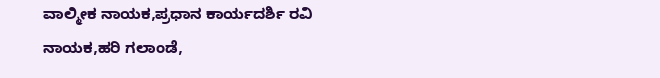ವಾಲ್ಮೀಕ ನಾಯಕ,ಪ್ರಧಾನ ಕಾರ್ಯದರ್ಶಿ ರವಿ ನಾಯಕ,ಹರಿ ಗಲಾಂಡೆ,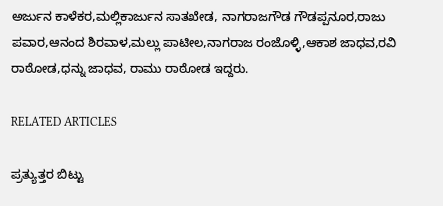ಅರ್ಜುನ ಕಾಳೆಕರ,ಮಲ್ಲಿಕಾರ್ಜುನ ಸಾತಖೇಡ, ನಾಗರಾಜಗೌಡ ಗೌಡಪ್ಪನೂರ,ರಾಜು ಪವಾರ,ಆನಂದ ಶಿರವಾಳ,ಮಲ್ಲು ಪಾಟೀಲ,ನಾಗರಾಜ ರಂಜೊಳ್ಳಿ,ಆಕಾಶ ಜಾಧವ,ರವಿ ರಾಠೋಡ,ಧನ್ನು ಜಾಧವ, ರಾಮು ರಾಠೋಡ ಇದ್ದರು.

RELATED ARTICLES

ಪ್ರತ್ಯುತ್ತರ ಬಿಟ್ಟು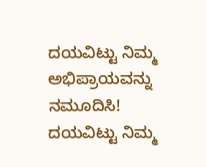ದಯವಿಟ್ಟು ನಿಮ್ಮ ಅಭಿಪ್ರಾಯವನ್ನು ನಮೂದಿಸಿ!
ದಯವಿಟ್ಟು ನಿಮ್ಮ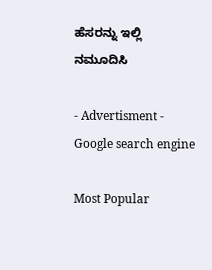ಹೆಸರನ್ನು ಇಲ್ಲಿ ನಮೂದಿಸಿ

- Advertisment -
Google search engine

Most Popular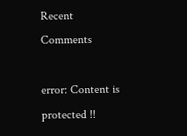Recent Comments

error: Content is protected !!